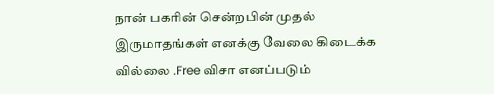நான் பகரின் சென்றபின் முதல்
இருமாதங்கள் எனக்கு வேலை கிடைக்க வில்லை .Free விசா எனப்படும்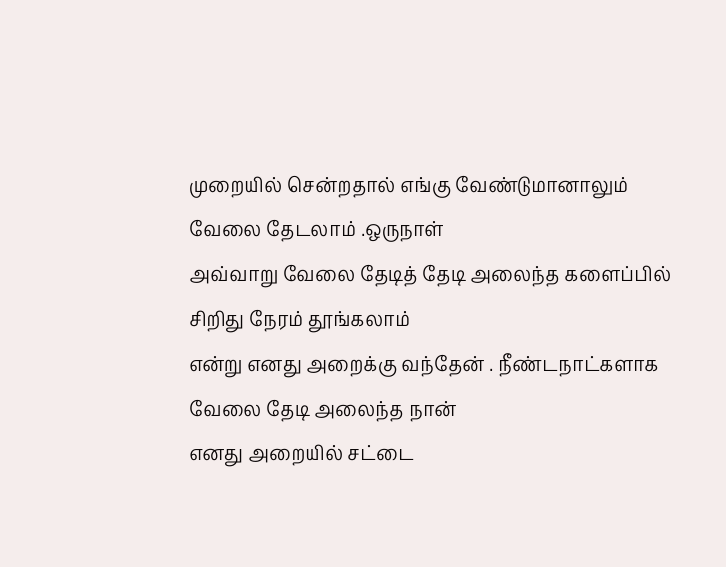முறையில் சென்றதால் எங்கு வேண்டுமானாலும் வேலை தேடலாம் .ஒருநாள்
அவ்வாறு வேலை தேடித் தேடி அலைந்த களைப்பில் சிறிது நேரம் தூங்கலாம்
என்று எனது அறைக்கு வந்தேன் . நீண்டநாட்களாக வேலை தேடி அலைந்த நான்
எனது அறையில் சட்டை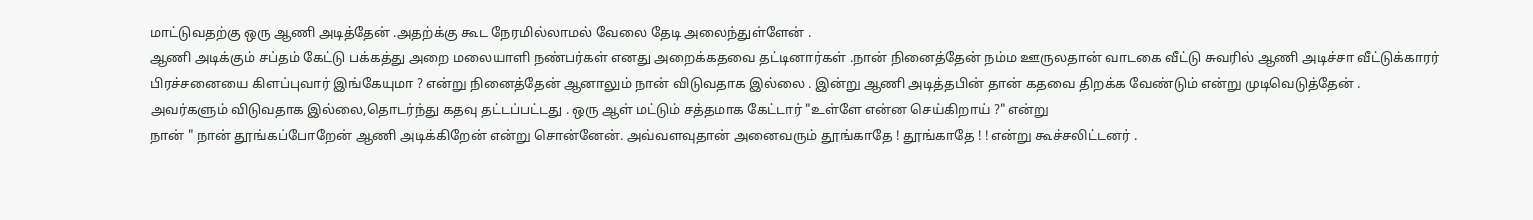மாட்டுவதற்கு ஒரு ஆணி அடித்தேன் .அதற்க்கு கூட நேரமில்லாமல் வேலை தேடி அலைந்துள்ளேன் .
ஆணி அடிக்கும் சப்தம் கேட்டு பக்கத்து அறை மலையாளி நண்பர்கள் எனது அறைக்கதவை தட்டினார்கள் .நான் நினைத்தேன் நம்ம ஊருலதான் வாடகை வீட்டு சுவரில் ஆணி அடிச்சா வீட்டுக்காரர் பிரச்சனையை கிளப்புவார் இங்கேயுமா ? என்று நினைத்தேன் ஆனாலும் நான் விடுவதாக இல்லை . இன்று ஆணி அடித்தபின் தான் கதவை திறக்க வேண்டும் என்று முடிவெடுத்தேன் .
அவர்களும் விடுவதாக இல்லை,தொடர்ந்து கதவு தட்டப்பட்டது . ஒரு ஆள் மட்டும் சத்தமாக கேட்டார் "உள்ளே என்ன செய்கிறாய் ?" என்று
நான் " நான் தூங்கப்போறேன் ஆணி அடிக்கிறேன் என்று சொன்னேன். அவ்வளவுதான் அனைவரும் தூங்காதே ! தூங்காதே ! ! என்று கூச்சலிட்டனர் .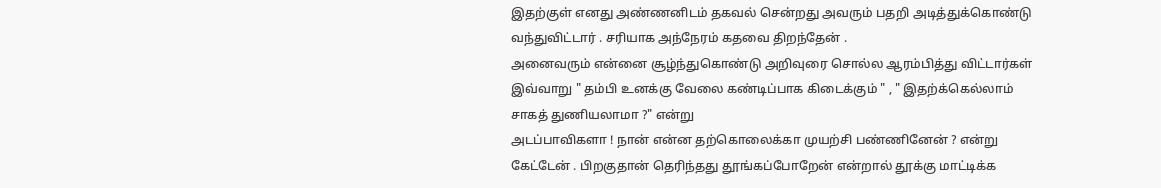இதற்குள் எனது அண்ணனிடம் தகவல் சென்றது அவரும் பதறி அடித்துக்கொண்டு வந்துவிட்டார் . சரியாக அந்நேரம் கதவை திறந்தேன் .
அனைவரும் என்னை சூழ்ந்துகொண்டு அறிவுரை சொல்ல ஆரம்பித்து விட்டார்கள் இவ்வாறு " தம்பி உனக்கு வேலை கண்டிப்பாக கிடைக்கும் " , " இதற்க்கெல்லாம் சாகத் துணியலாமா ?" என்று
அடப்பாவிகளா ! நான் என்ன தற்கொலைக்கா முயற்சி பண்ணினேன் ? என்று கேட்டேன் . பிறகுதான் தெரிந்தது தூங்கப்போறேன் என்றால் தூக்கு மாட்டிக்க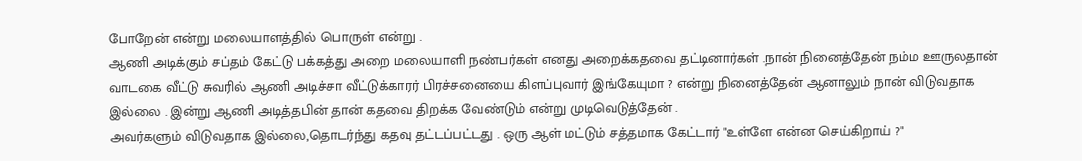போறேன் என்று மலையாளத்தில் பொருள் என்று .
ஆணி அடிக்கும் சப்தம் கேட்டு பக்கத்து அறை மலையாளி நண்பர்கள் எனது அறைக்கதவை தட்டினார்கள் .நான் நினைத்தேன் நம்ம ஊருலதான் வாடகை வீட்டு சுவரில் ஆணி அடிச்சா வீட்டுக்காரர் பிரச்சனையை கிளப்புவார் இங்கேயுமா ? என்று நினைத்தேன் ஆனாலும் நான் விடுவதாக இல்லை . இன்று ஆணி அடித்தபின் தான் கதவை திறக்க வேண்டும் என்று முடிவெடுத்தேன் .
அவர்களும் விடுவதாக இல்லை,தொடர்ந்து கதவு தட்டப்பட்டது . ஒரு ஆள் மட்டும் சத்தமாக கேட்டார் "உள்ளே என்ன செய்கிறாய் ?"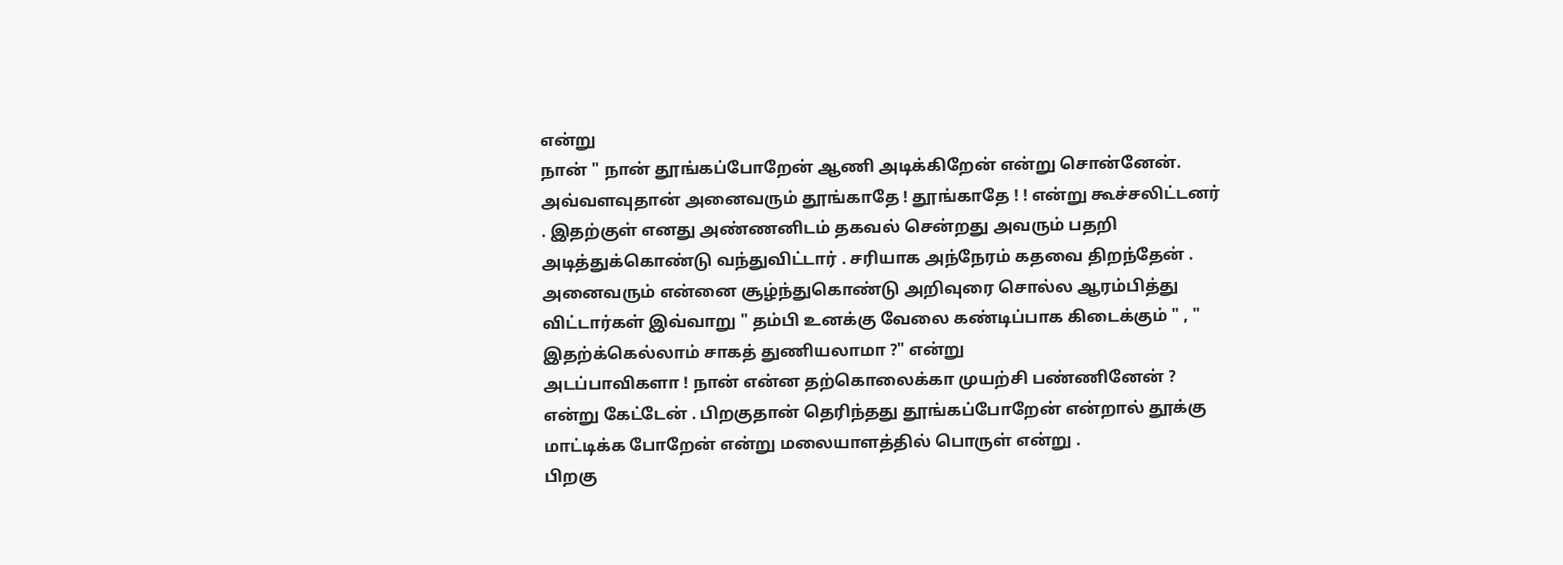என்று
நான் " நான் தூங்கப்போறேன் ஆணி அடிக்கிறேன் என்று சொன்னேன். அவ்வளவுதான் அனைவரும் தூங்காதே ! தூங்காதே ! ! என்று கூச்சலிட்டனர் . இதற்குள் எனது அண்ணனிடம் தகவல் சென்றது அவரும் பதறி அடித்துக்கொண்டு வந்துவிட்டார் . சரியாக அந்நேரம் கதவை திறந்தேன் .
அனைவரும் என்னை சூழ்ந்துகொண்டு அறிவுரை சொல்ல ஆரம்பித்து விட்டார்கள் இவ்வாறு " தம்பி உனக்கு வேலை கண்டிப்பாக கிடைக்கும் " , " இதற்க்கெல்லாம் சாகத் துணியலாமா ?" என்று
அடப்பாவிகளா ! நான் என்ன தற்கொலைக்கா முயற்சி பண்ணினேன் ? என்று கேட்டேன் . பிறகுதான் தெரிந்தது தூங்கப்போறேன் என்றால் தூக்கு மாட்டிக்க போறேன் என்று மலையாளத்தில் பொருள் என்று .
பிறகு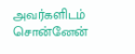அவர்களிடம் சொன்னேன்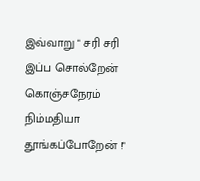இவ்வாறு " சரி சரி இப்ப சொல்றேன் கொஞ்சநேரம் நிம்மதியா தூங்கப்போறேன் !"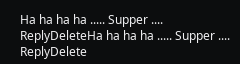Ha ha ha ha ..... Supper ....
ReplyDeleteHa ha ha ha ..... Supper ....
ReplyDelete